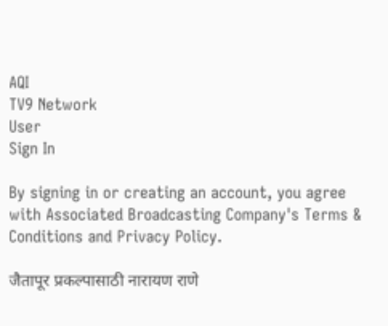AQI
TV9 Network
User
Sign In

By signing in or creating an account, you agree with Associated Broadcasting Company's Terms & Conditions and Privacy Policy.

जैतापूर प्रकल्पासाठी नारायण राणे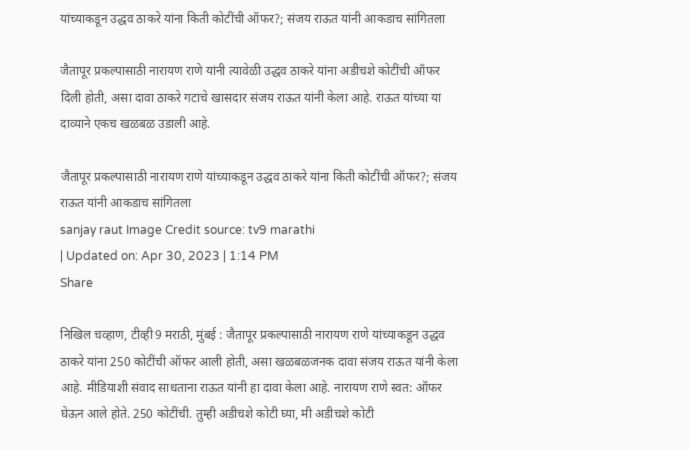यांच्याकडून उद्धव ठाकरे यांना किती कोटींची ऑफर?; संजय राऊत यांनी आकडाच सांगितला

जैतापूर प्रकल्पासाठी नारायण राणे यांनी त्यावेळी उद्धव ठाकरे यांना अडीचशे कोटींची ऑफर दिली होती, असा दावा ठाकरे गटाचे खासदार संजय राऊत यांनी केला आहे. राऊत यांच्या या दाव्याने एकच खळबळ उडाली आहे.

जैतापूर प्रकल्पासाठी नारायण राणे यांच्याकडून उद्धव ठाकरे यांना किती कोटींची ऑफर?; संजय राऊत यांनी आकडाच सांगितला
sanjay raut Image Credit source: tv9 marathi
| Updated on: Apr 30, 2023 | 1:14 PM
Share

निखिल चव्हाण, टीव्ही9 मराठी, मुंबई : जैतापूर प्रकल्पासाठी नारायण राणे यांच्याकडून उद्धव ठाकरे यांना 250 कोटींची ऑफर आली होती, असा खळबळजनक दावा संजय राऊत यांनी केला आहे. मीडियाशी संवाद साधताना राऊत यांनी हा दावा केला आहे. नारायण राणे स्वत: ऑफर घेऊन आले होते. 250 कोटींची. तुम्ही अडीचशे कोटी घ्या, मी अडीचशे कोटी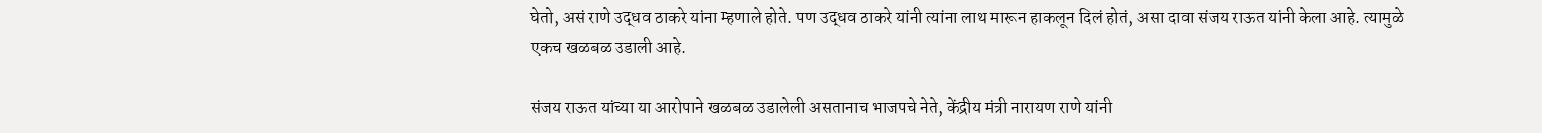घेतो, असं राणे उद्धव ठाकरे यांना म्हणाले होते. पण उद्धव ठाकरे यांनी त्यांना लाथ मारून हाकलून दिलं होतं, असा दावा संजय राऊत यांनी केला आहे. त्यामुळे एकच खळबळ उडाली आहे.

संजय राऊत यांच्या या आरोपाने खळबळ उडालेली असतानाच भाजपचे नेते, केंद्रीय मंत्री नारायण राणे यांनी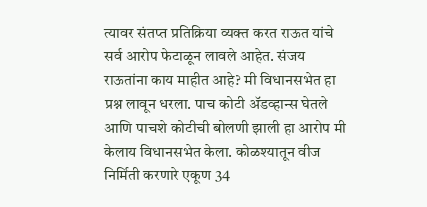त्यावर संतप्त प्रतिक्रिया व्यक्त करत राऊत यांचे सर्व आरोप फेटाळून लावले आहेत. संजय राऊतांना काय माहीत आहे? मी विधानसभेत हा प्रश्न लावून धरला. पाच कोटी ॲडव्हान्स घेतले आणि पाचशे कोटीची बोलणी झाली हा आरोप मी केलाय विधानसभेत केला. कोळश्यातून वीज निर्मिती करणारे एकूण 34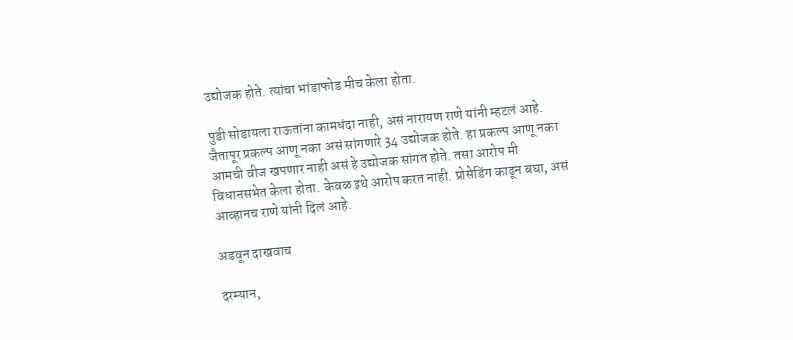उद्योजक होते. त्यांचा भांडाफोड मीच केला होता.

पुडी सोडायला राऊतांना कामधंदा नाही, असं नारायण राणे यांनी म्हटलं आहे. जैतापूर प्रकल्प आणू नका असं सांगणारे 34 उद्योजक होते. हा प्रकल्प आणू नका आमची वीज खपणार नाही असं हे उद्योजक सांगत होते. तसा आरोप मी विधानसभेत केला होता. केवळ इथे आरोप करत नाही. प्रोसेडिंग काढून बघा, असं आव्हानच राणे यांनी दिलं आहे.

अडवून दाखवाच

दरम्यान,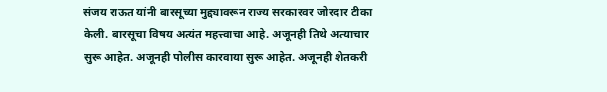संजय राऊत यांनी बारसूच्या मुद्द्यावरून राज्य सरकारवर जोरदार टीका केली. बारसूचा विषय अत्यंत महत्त्वाचा आहे. अजूनही तिथे अत्याचार सुरू आहेत. अजूनही पोलीस कारवाया सुरू आहेत. अजूनही शेतकरी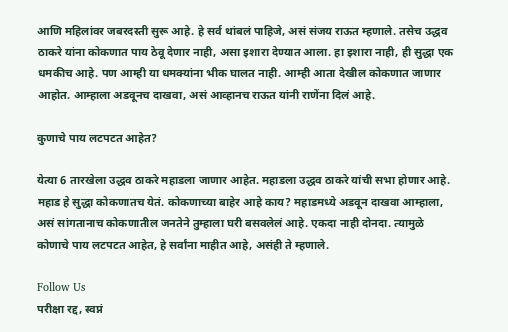आणि महिलांवर जबरदस्ती सुरू आहे. हे सर्व थांबलं पाहिजे, असं संजय राऊत म्हणाले. तसेच उद्धव ठाकरे यांना कोकणात पाय ठेवू देणार नाही, असा इशारा देण्यात आला. हा इशारा नाही, ही सुद्धा एक धमकीच आहे. पण आम्ही या धमक्यांना भीक घालत नाही. आम्ही आता देखील कोकणात जाणार आहोत. आम्हाला अडवूनच दाखवा, असं आव्हानच राऊत यांनी राणेंना दिलं आहे.

कुणाचे पाय लटपटत आहेत?

येत्या 6 तारखेला उद्धव ठाकरे महाडला जाणार आहेत. महाडला उद्धव ठाकरे यांची सभा होणार आहे. महाड हे सुद्धा कोकणातच येतं. कोकणाच्या बाहेर आहे काय? महाडमध्ये अडवून दाखवा आम्हाला, असं सांगतानाच कोकणातील जनतेने तुम्हाला घरी बसवलेलं आहे. एकदा नाही दोनदा. त्यामुळे कोणाचे पाय लटपटत आहेत, हे सर्वांना माहीत आहे, असंही ते म्हणाले.

Follow Us
परीक्षा रद्द, स्वप्नं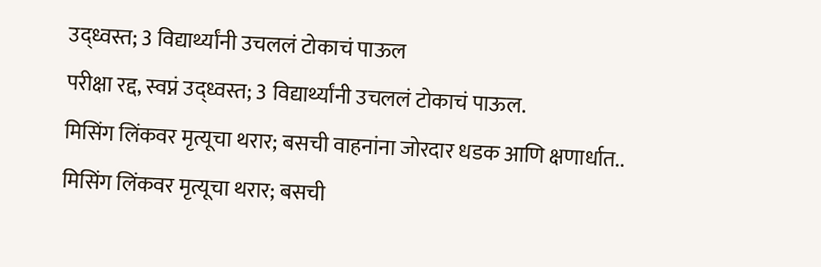उद्ध्वस्त; 3 विद्यार्थ्यांनी उचललं टोकाचं पाऊल
परीक्षा रद्द, स्वप्नं उद्ध्वस्त; 3 विद्यार्थ्यांनी उचललं टोकाचं पाऊल.
मिसिंग लिंकवर मृत्यूचा थरार; बसची वाहनांना जोरदार धडक आणि क्षणार्धात..
मिसिंग लिंकवर मृत्यूचा थरार; बसची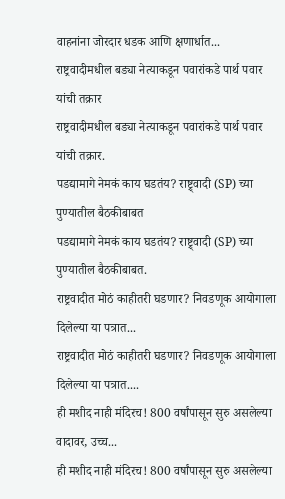वाहनांना जोरदार धडक आणि क्षणार्धात...
राष्ट्रवादीमधील बड्या नेत्याकडून पवारांकडे पार्थ पवार यांची तक्रार
राष्ट्रवादीमधील बड्या नेत्याकडून पवारांकडे पार्थ पवार यांची तक्रार.
पडद्यामागे नेमकं काय घडतंय? राष्ट्र्वादी (SP) च्या पुण्यातील बैठकीबाबत
पडद्यामागे नेमकं काय घडतंय? राष्ट्र्वादी (SP) च्या पुण्यातील बैठकीबाबत.
राष्ट्रवादीत मोठं काहीतरी घडणार? निवडणूक आयोगाला दिलेल्या या पत्रात...
राष्ट्रवादीत मोठं काहीतरी घडणार? निवडणूक आयोगाला दिलेल्या या पत्रात....
ही मशीद नाही मंदिरच! 800 वर्षांपासून सुरु असलेल्या वादावर, उच्च...
ही मशीद नाही मंदिरच! 800 वर्षांपासून सुरु असलेल्या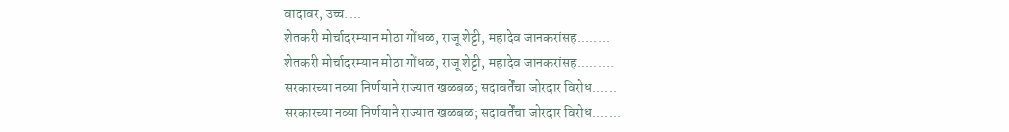वादावर, उच्च....
शेतकरी मोर्चादरम्यान मोठा गोंधळ, राजू शेट्टी, महादेव जानकरांसह........
शेतकरी मोर्चादरम्यान मोठा गोंधळ, राजू शेट्टी, महादेव जानकरांसह.........
सरकारच्या नव्या निर्णयाने राज्यात खळबळ; सदावर्तेंचा जोरदार विरोध......
सरकारच्या नव्या निर्णयाने राज्यात खळबळ; सदावर्तेंचा जोरदार विरोध.......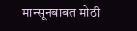मान्सूनबाबत मोठी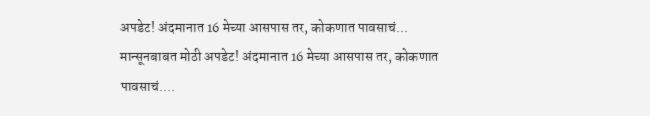अपडेट! अंदमानात 16 मेच्या आसपास तर, कोकणात पावसाचं...
मान्सूनबाबत मोठी अपडेट! अंदमानात 16 मेच्या आसपास तर, कोकणात पावसाचं....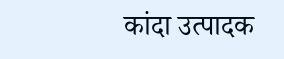कांदा उत्पादक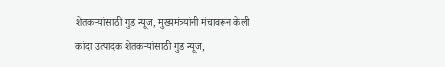शेतकऱ्यांसाठी गुड न्यूज, मुख्यमंत्र्यांनी मंचावरून केली
कांदा उत्पादक शेतकऱ्यांसाठी गुड न्यूज,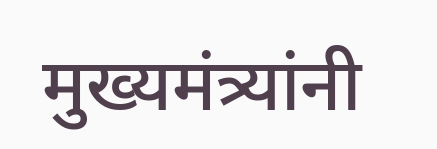मुख्यमंत्र्यांनी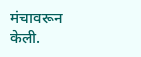मंचावरून केली.